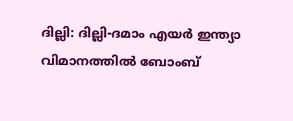ദില്ലി: ദില്ലി-ദമാം എയർ ഇന്ത്യാ വിമാനത്തിൽ ബോംബ്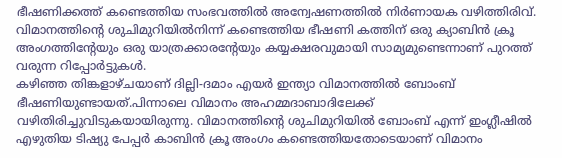ഭീഷണിക്കത്ത് കണ്ടെത്തിയ സംഭവത്തിൽ അന്വേഷണത്തിൽ നിർണായക വഴിത്തിരിവ്. വിമാനത്തിന്റെ ശുചിമുറിയിൽനിന്ന് കണ്ടെത്തിയ ഭീഷണി കത്തിന് ഒരു ക്യാബിൻ ക്രൂ അംഗത്തിന്റേയും ഒരു യാത്രക്കാരന്റേയും കയ്യക്ഷരവുമായി സാമ്യമുണ്ടെന്നാണ് പുറത്ത് വരുന്ന റിപ്പോർട്ടുകൾ.
കഴിഞ്ഞ തിങ്കളാഴ്ചയാണ് ദില്ലി-ദമാം എയർ ഇന്ത്യാ വിമാനത്തിൽ ബോംബ് ഭീഷണിയുണ്ടായത്.പിന്നാലെ വിമാനം അഹമ്മദാബാദിലേക്ക് വഴിതിരിച്ചുവിടുകയായിരുന്നു. വിമാനത്തിന്റെ ശുചിമുറിയിൽ ബോംബ് എന്ന് ഇംഗ്ലീഷിൽ എഴുതിയ ടിഷ്യു പേപ്പർ കാബിൻ ക്രൂ അംഗം കണ്ടെത്തിയതോടെയാണ് വിമാനം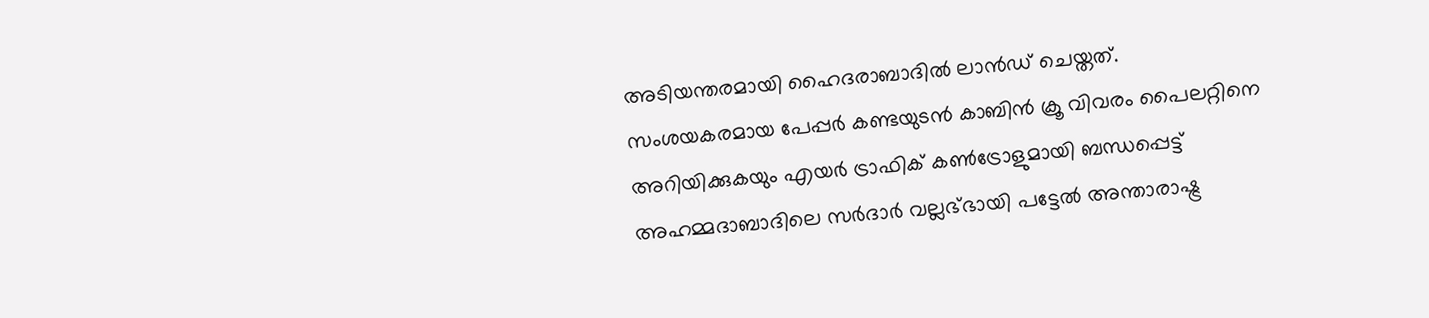അടിയന്തരമായി ഹൈദരാബാദിൽ ലാൻഡ് ചെയ്തത്.
സംശയകരമായ പേപ്പർ കണ്ടയുടൻ കാബിൻ ക്രൂ വിവരം പൈലറ്റിനെ അറിയിക്കുകയും എയർ ട്രാഫിക് കൺട്രോളുമായി ബന്ധപ്പെട്ട് അഹമ്മദാബാദിലെ സർദാർ വല്ലഭ്ഭായി പട്ടേൽ അന്താരാഷ്ട്ര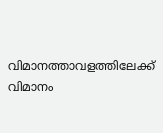വിമാനത്താവളത്തിലേക്ക് വിമാനം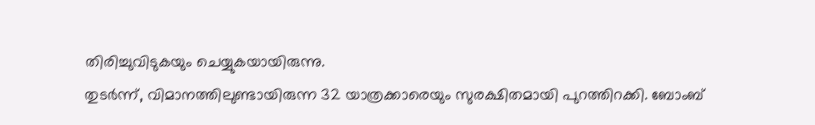തിരിച്ചുവിടുകയും ചെയ്യുകയായിരുന്നു.
തുടർന്ന്, വിമാനത്തിലുണ്ടായിരുന്ന 32 യാത്രക്കാരെയും സുരക്ഷിതമായി പുറത്തിറക്കി. ബോംബ്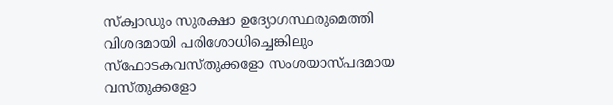സ്ക്വാഡും സുരക്ഷാ ഉദ്യോഗസ്ഥരുമെത്തി വിശദമായി പരിശോധിച്ചെങ്കിലും സ്ഫോടകവസ്തുക്കളോ സംശയാസ്പദമായ വസ്തുക്കളോ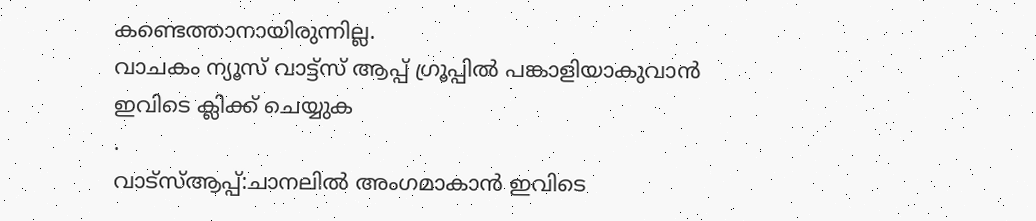കണ്ടെത്താനായിരുന്നില്ല.
വാചകം ന്യൂസ് വാട്ട്സ് ആപ്പ് ഗ്രൂപ്പിൽ പങ്കാളിയാകുവാൻ
ഇവിടെ ക്ലിക്ക് ചെയ്യുക
.
വാട്സ്ആപ്പ്:ചാനലിൽ അംഗമാകാൻ ഇവിടെ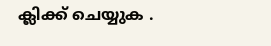ക്ലിക്ക് ചെയ്യുക .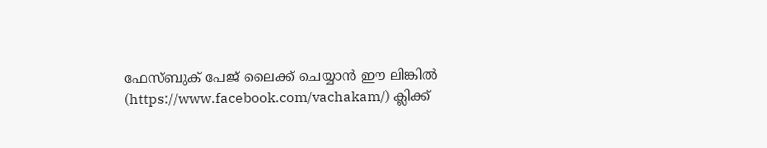ഫേസ്ബുക് പേജ് ലൈക്ക് ചെയ്യാൻ ഈ ലിങ്കിൽ (https://www.facebook.com/vachakam/) ക്ലിക്ക്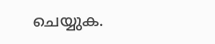ചെയ്യുക.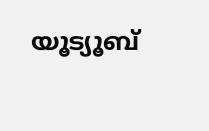യൂട്യൂബ്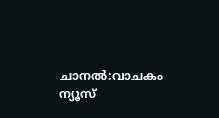ചാനൽ:വാചകം ന്യൂസ്